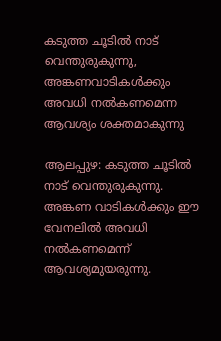കടുത്ത ചൂടിൽ നാട് വെന്തുരുകുന്നു, അങ്കണവാടികൾക്കും അവധി നൽകണമെന്ന ആവശ്യം ശക്തമാകുന്നു

ആലപ്പുഴ: കടുത്ത ചൂടിൽ നാട് വെന്തുരുകുന്നു. അങ്കണ വാടികൾക്കും ഈ വേനലിൽ അവധി നൽകണമെന്ന് ആവശ്യമുയരുന്നു.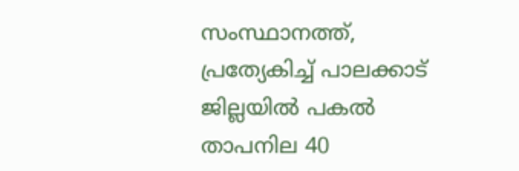സംസ്ഥാനത്ത്, പ്രത്യേകിച്ച് പാലക്കാട് ജില്ലയിൽ പകൽ താപനില 40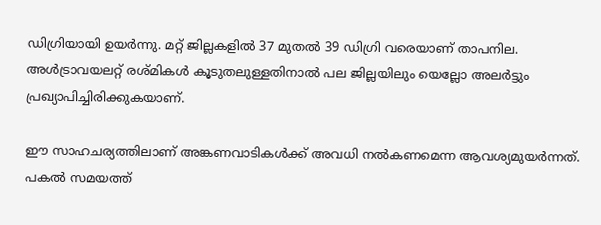ഡിഗ്രിയായി ഉയർന്നു. മറ്റ് ജില്ലകളിൽ 37 മുതൽ 39 ഡിഗ്രി വരെയാണ് താപനില. അൾട്രാവയലറ്റ് രശ്മികൾ കൂടുതലുള്ളതിനാൽ പല ജില്ലയിലും യെല്ലോ അലർട്ടും പ്രഖ്യാപിച്ചിരിക്കുകയാണ്.

ഈ സാഹചര്യത്തിലാണ് അങ്കണവാടികൾക്ക് അവധി നൽകണമെന്ന ആവശ്യമുയർന്നത്. പകൽ സമയത്ത്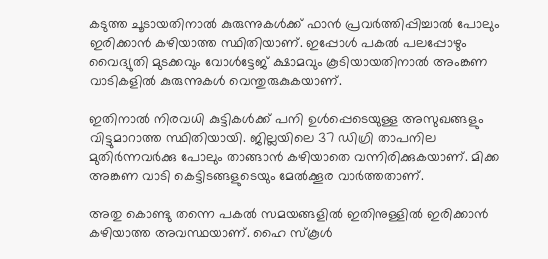കടുത്ത ചൂടായതിനാൽ കുരുന്നുകൾക്ക് ഫാൻ പ്രവർത്തിപ്പിച്ചാൽ പോലും ഇരിക്കാൻ കഴിയാത്ത സ്ഥിതിയാണ്. ഇപ്പോൾ പകൽ പലപ്പോഴും വൈദ്യുതി മുടക്കവും വോൾട്ടേജ് ക്ഷാമവും കൂടിയായതിനാൽ അംങ്കണ വാടികളിൽ കുരുന്നുകൾ വെന്തുരുകുകയാണ്.

ഇതിനാൽ നിരവധി കുട്ടികൾക്ക് പനി ഉൾപ്പെടെയുള്ള അസുഖങ്ങളും വിട്ടുമാറാത്ത സ്ഥിതിയായി. ജില്ലയിലെ 37 ഡിഗ്രി താപനില മുതിർന്നവർക്കു പോലും താങ്ങാൻ കഴിയാതെ വന്നിരിക്കുകയാണ്. മിക്ക അങ്കണ വാടി കെട്ടിടങ്ങളുടെയും മേൽക്കൂര വാർത്തതാണ്.

അതു കൊണ്ടു തന്നെ പകൽ സമയങ്ങളിൽ ഇതിനുള്ളിൽ ഇരിക്കാൻ കഴിയാത്ത അവസ്ഥയാണ്. ഹൈ സ്കൂൾ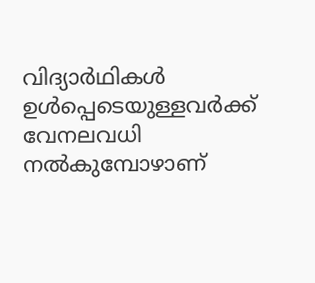വിദ്യാർഥികൾ ഉൾപ്പെടെയുള്ളവർക്ക് വേനലവധി നൽകുമ്പോഴാണ്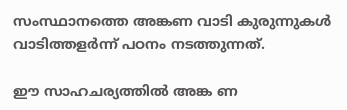സംസ്ഥാനത്തെ അങ്കണ വാടി കുരുന്നുകൾ വാടിത്തളർന്ന് പഠനം നടത്തുന്നത്.

ഈ സാഹചര്യത്തിൽ അങ്ക ണ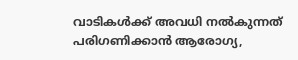വാടികൾക്ക് അവധി നൽകുന്നത് പരിഗണിക്കാൻ ആരോഗ്യ,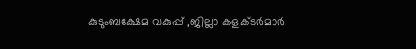കുടുംബക്ഷേമ വകുപ്പ് ,ജില്ലാ കളക്ടർമാർ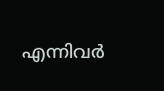എന്നിവർ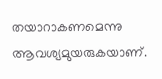തയാറാകണമെന്നു ആവശ്യമുയരുകയാണ്.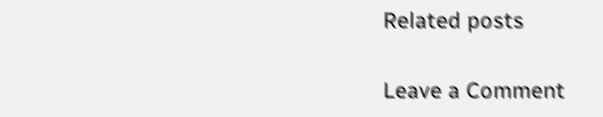Related posts

Leave a Comment